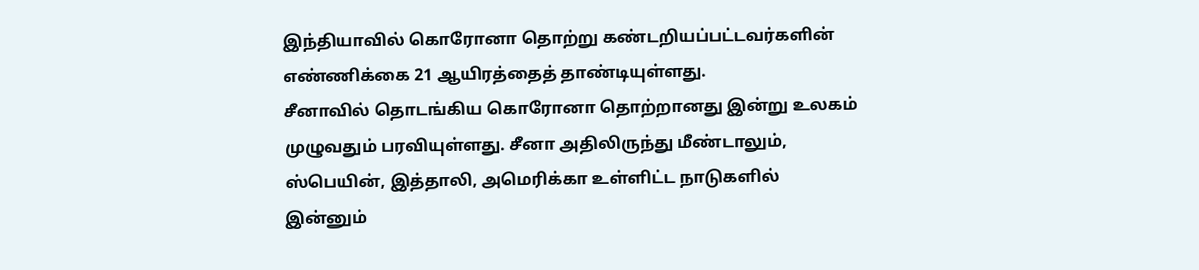இந்தியாவில் கொரோனா தொற்று கண்டறியப்பட்டவர்களின் எண்ணிக்கை 21 ஆயிரத்தைத் தாண்டியுள்ளது.
சீனாவில் தொடங்கிய கொரோனா தொற்றானது இன்று உலகம் முழுவதும் பரவியுள்ளது. சீனா அதிலிருந்து மீண்டாலும், ஸ்பெயின், இத்தாலி, அமெரிக்கா உள்ளிட்ட நாடுகளில் இன்னும்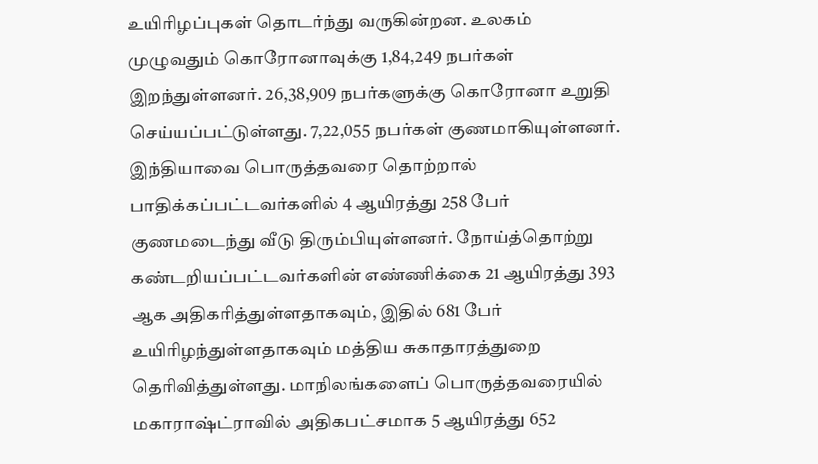உயிரிழப்புகள் தொடர்ந்து வருகின்றன. உலகம் முழுவதும் கொரோனாவுக்கு 1,84,249 நபர்கள் இறந்துள்ளனர். 26,38,909 நபர்களுக்கு கொரோனா உறுதி செய்யப்பட்டுள்ளது. 7,22,055 நபர்கள் குணமாகியுள்ளனர்.
இந்தியாவை பொருத்தவரை தொற்றால் பாதிக்கப்பட்டவர்களில் 4 ஆயிரத்து 258 பேர் குணமடைந்து வீடு திரும்பியுள்ளனர். நோய்த்தொற்று கண்டறியப்பட்டவர்களின் எண்ணிக்கை 21 ஆயிரத்து 393 ஆக அதிகரித்துள்ளதாகவும், இதில் 681 பேர் உயிரிழந்துள்ளதாகவும் மத்திய சுகாதாரத்துறை தெரிவித்துள்ளது. மாநிலங்களைப் பொருத்தவரையில் மகாராஷ்ட்ராவில் அதிகபட்சமாக 5 ஆயிரத்து 652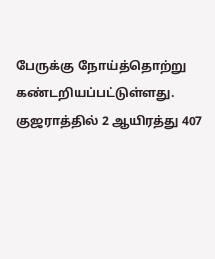பேருக்கு நோய்த்தொற்று கண்டறியப்பட்டுள்ளது. குஜராத்தில் 2 ஆயிரத்து 407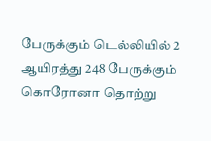பேருக்கும் டெல்லியில் 2 ஆயிரத்து 248 பேருக்கும் கொரோனா தொற்று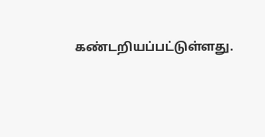கண்டறியப்பட்டுள்ளது.